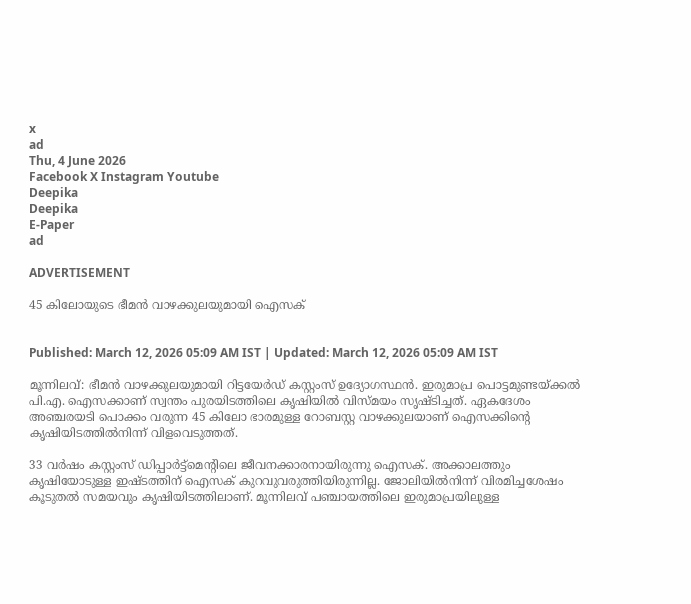x
ad
Thu, 4 June 2026
Facebook X Instagram Youtube
Deepika
Deepika
E-Paper
ad

ADVERTISEMENT

45 കിലോയുടെ ഭീമൻ വാഴക്കുലയുമായി ഐസക്


Published: March 12, 2026 05:09 AM IST | Updated: March 12, 2026 05:09 AM IST

മൂന്നിലവ്: ഭീമൻ വാഴക്കുലയുമായി റിട്ടയേർഡ് കസ്റ്റംസ് ഉദ്യോഗസ്ഥൻ. ഇരുമാപ്ര പൊട്ടമുണ്ടയ്ക്കൽ പി.എ. ഐസക്കാണ് സ്വന്തം പുരയിടത്തിലെ കൃഷിയിൽ വിസ്മയം സൃഷ്ടിച്ചത്. ഏകദേശം അഞ്ചരയടി പൊക്കം വരുന്ന 45 കിലോ ഭാരമുള്ള റോബസ്റ്റ വാഴക്കുലയാണ് ഐസക്കിന്‍റെ കൃഷിയിടത്തിൽനിന്ന് വിളവെടുത്തത്.

33 വർഷം കസ്റ്റംസ് ഡിപ്പാർട്ട്മെന്‍റിലെ ജീവനക്കാരനായിരുന്നു ഐസക്. അക്കാലത്തും കൃഷിയോടുള്ള ഇഷ്ടത്തിന് ഐസക് കുറവുവരുത്തിയിരുന്നില്ല. ജോലിയിൽനിന്ന് വിരമിച്ചശേഷം കൂടുതൽ സമയവും കൃഷിയിടത്തിലാണ്. മൂന്നിലവ് പഞ്ചായത്തിലെ ഇരുമാപ്രയിലുള്ള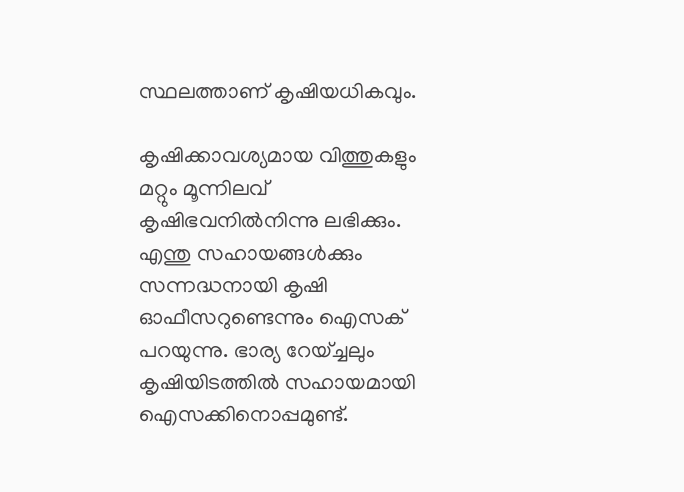സ്ഥലത്താണ് കൃഷിയധികവും.

കൃഷിക്കാവശ്യമായ വിത്തുകളും മറ്റും മൂന്നിലവ് കൃഷിഭവനിൽനിന്നു ലഭിക്കും. എന്തു സഹായങ്ങൾക്കും സന്നദ്ധനായി കൃഷി ഓഫീസറുണ്ടെന്നും ഐസക് പറയുന്നു. ഭാര്യ റേയ്ച്ചലും കൃഷിയിടത്തിൽ സഹായമായി ഐസക്കിനൊപ്പമുണ്ട്.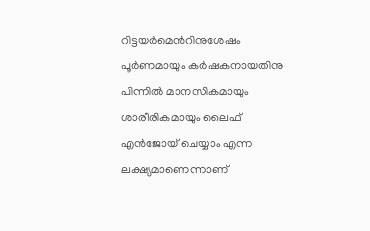റിട്ടയർമെന്‍റിനുശേഷം പൂർണമായും കർഷകനായതിനു പിന്നിൽ മാനസികമായും ശാരീരികമായും ലൈഫ് എൻജോയ് ചെയ്യാം എന്ന ലക്ഷ്യമാണെന്നാണ്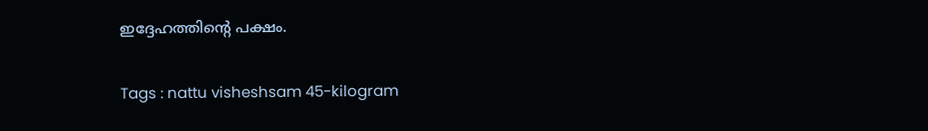ഇദ്ദേഹത്തിന്‍റെ പക്ഷം.

Tags : nattu visheshsam 45-kilogram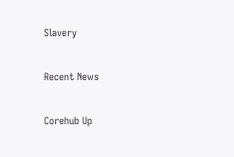Slavery

Recent News

Corehub Up